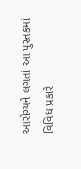આરોગ્યને લગતાં આ પુસ્તકમાં વિવિધ પ્રકારે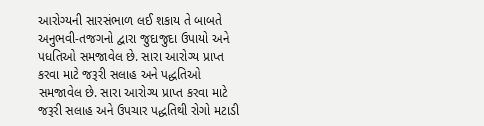આરોગ્યની સારસંભાળ લઈ શકાય તે બાબતે અનુભવી-તજગનો દ્વારા જુદાજુદા ઉપાયો અને પધતિઓ સમજાવેલ છે. સારા આરોગ્ય પ્રાપ્ત કરવા માટે જરૂરી સલાહ અને પદ્ધતિઓ સમજાવેલ છે. સારા આરોગ્ય પ્રાપ્ત કરવા માટે જરૂરી સલાહ અને ઉપચાર પદ્ધતિથી રોગો મટાડી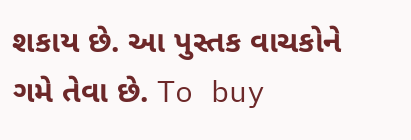શકાય છે. આ પુસ્તક વાચકોને ગમે તેવા છે. To buy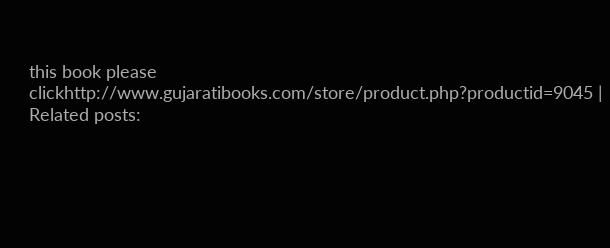this book please clickhttp://www.gujaratibooks.com/store/product.php?productid=9045 |
Related posts: